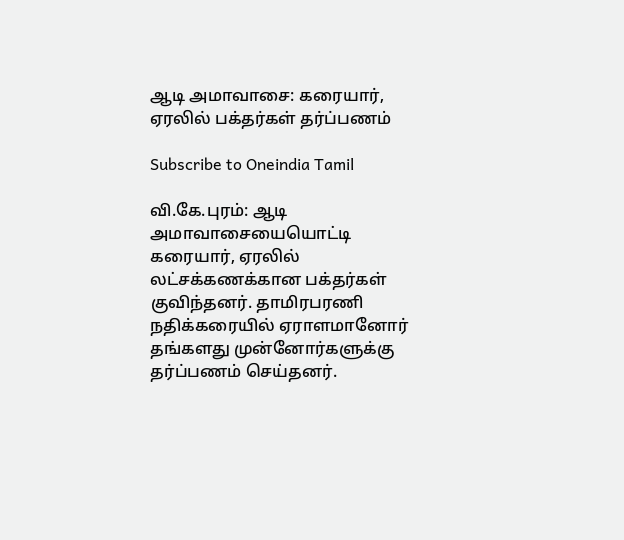ஆடி அமாவாசை: கரையார், ஏரலில் பக்தர்கள் தர்ப்பணம்

Subscribe to Oneindia Tamil

வி.கே.புரம்: ஆடி அமாவாசையையொட்டி கரையார், ஏரலில் லட்சக்கணக்கான பக்தர்கள் குவிந்தனர். தாமிரபரணி நதிக்கரையில் ஏராளமானோர் தங்களது முன்னோர்களுக்கு தர்ப்பணம் செய்தனர்.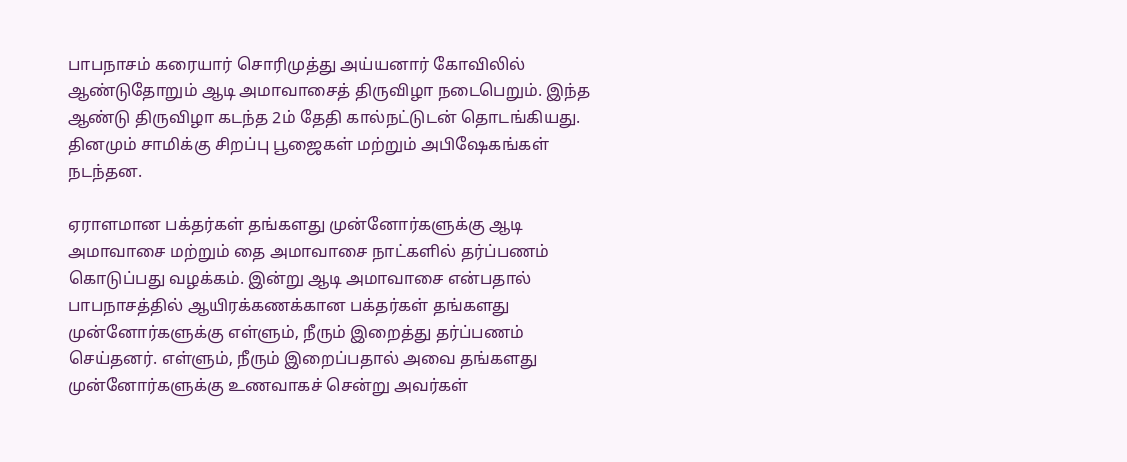பாபநாசம் கரையார் சொரிமுத்து அய்யனார் கோவிலில் ஆண்டுதோறும் ஆடி அமாவாசைத் திருவிழா நடைபெறும். இந்த ஆண்டு திருவிழா கடந்த 2ம் தேதி கால்நட்டுடன் தொடங்கியது. தினமும் சாமிக்கு சிறப்பு பூஜைகள் மற்றும் அபிஷேகங்கள் நடந்தன.

ஏராளமான பக்தர்கள் தங்களது முன்னோர்களுக்கு ஆடி அமாவாசை மற்றும் தை அமாவாசை நாட்களில் தர்ப்பணம் கொடுப்பது வழக்கம். இன்று ஆடி அமாவாசை என்பதால் பாபநாசத்தில் ஆயிரக்கணக்கான பக்தர்கள் தங்களது முன்னோர்களுக்கு எள்ளும், நீரும் இறைத்து தர்ப்பணம் செய்தனர். எள்ளும், நீரும் இறைப்பதால் அவை தங்களது முன்னோர்களுக்கு உணவாகச் சென்று அவர்கள்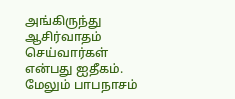அங்கிருந்து ஆசிர்வாதம் செய்வார்கள் என்பது ஐதீகம். மேலும் பாபநாசம்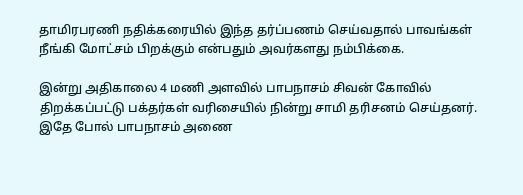தாமிரபரணி நதிக்கரையில் இந்த தர்ப்பணம் செய்வதால் பாவங்கள் நீங்கி மோட்சம் பிறக்கும் என்பதும் அவர்களது நம்பிக்கை.

இன்று அதிகாலை 4 மணி அளவில் பாபநாசம் சிவன் கோவில் திறக்கப்பட்டு பக்தர்கள் வரிசையில் நின்று சாமி தரிசனம் செய்தனர். இதே போல் பாபநாசம் அணை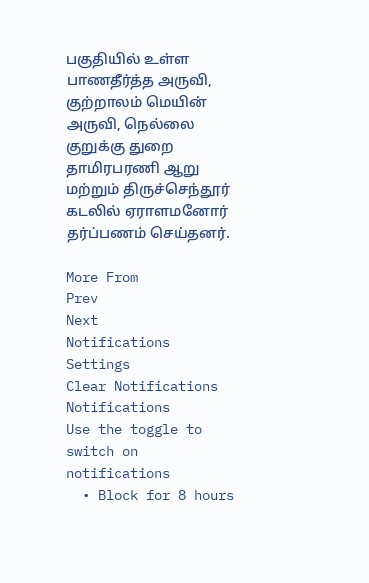பகுதியில் உள்ள பாணதீர்த்த அருவி, குற்றாலம் மெயின் அருவி, நெல்லை குறுக்கு துறை தாமிரபரணி ஆறு மற்றும் திருச்செந்தூர் கடலில் ஏராளமனோர் தர்ப்பணம் செய்தனர்.

More From
Prev
Next
Notifications
Settings
Clear Notifications
Notifications
Use the toggle to switch on notifications
  • Block for 8 hours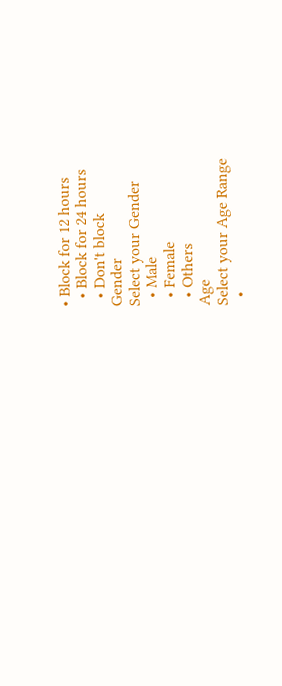• Block for 12 hours
  • Block for 24 hours
  • Don't block
Gender
Select your Gender
  • Male
  • Female
  • Others
Age
Select your Age Range
  •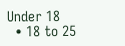Under 18
  • 18 to 25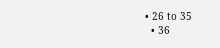• 26 to 35
  • 36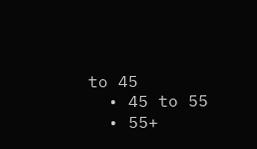to 45
  • 45 to 55
  • 55+